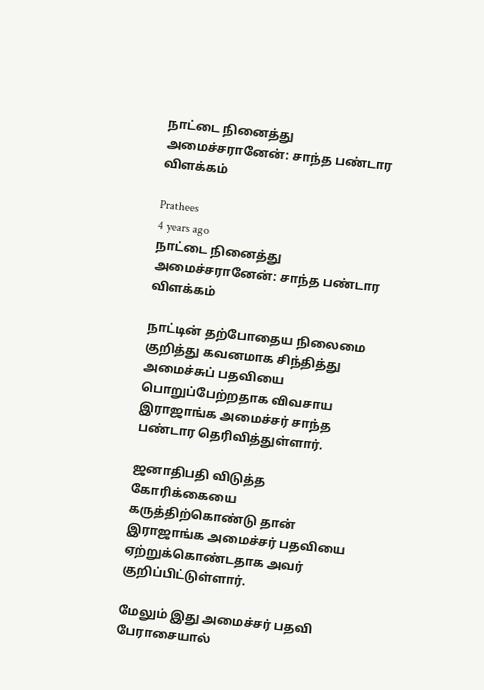நாட்டை நினைத்து அமைச்சரானேன்: சாந்த பண்டார விளக்கம்

Prathees
4 years ago
நாட்டை நினைத்து அமைச்சரானேன்: சாந்த பண்டார விளக்கம்

நாட்டின் தற்போதைய நிலைமை குறித்து கவனமாக சிந்தித்து அமைச்சுப் பதவியை பொறுப்பேற்றதாக விவசாய இராஜாங்க அமைச்சர் சாந்த பண்டார தெரிவித்துள்ளார்.

ஜனாதிபதி விடுத்த கோரிக்கையை கருத்திற்கொண்டு தான் இராஜாங்க அமைச்சர் பதவியை ஏற்றுக்கொண்டதாக அவர் குறிப்பிட்டுள்ளார்.

மேலும் இது அமைச்சர் பதவி பேராசையால்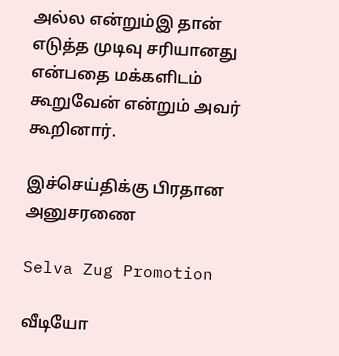அல்ல என்றும்இ தான் எடுத்த முடிவு சரியானது என்பதை மக்களிடம் கூறுவேன் என்றும் அவர் கூறினார்.

இச்செய்திக்கு பிரதான அனுசரணை

Selva Zug Promotion

வீடியோ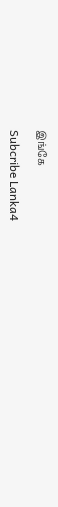இங்கே

Subcribe Lanka4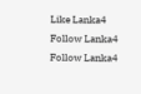Like Lanka4
Follow Lanka4
Follow Lanka4